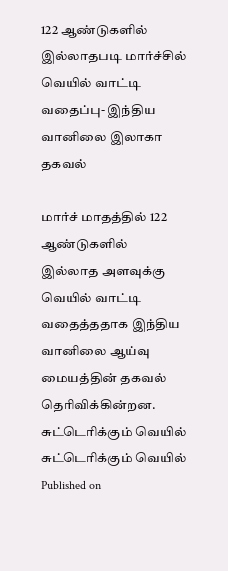122 ஆண்டுகளில் இல்லாதபடி மார்ச்சில் வெயில் வாட்டி வதைப்பு- இந்திய வானிலை இலாகா தகவல்

மார்ச் மாதத்தில் 122 ஆண்டுகளில் இல்லாத அளவுக்கு வெயில் வாட்டி வதைத்ததாக இந்திய வானிலை ஆய்வு மையத்தின் தகவல் தெரிவிக்கின்றன.
சுட்டெரிக்கும் வெயில்
சுட்டெரிக்கும் வெயில்
Published on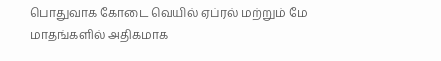பொதுவாக கோடை வெயில் ஏப்ரல் மற்றும் மே மாதங்களில் அதிகமாக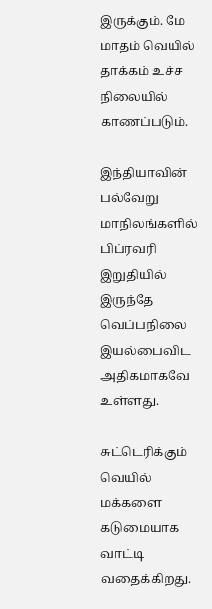இருக்கும். மே மாதம் வெயில் தாக்கம் உச்ச நிலையில் காணப்படும்.

இந்தியாவின் பல்வேறு மாநிலங்களில் பிப்ரவரி இறுதியில் இருந்தே வெப்பநிலை இயல்பைவிட அதிகமாகவே உள்ளது.

சுட்டெரிக்கும் வெயில் மக்களை கடுமையாக வாட்டி வதைக்கிறது.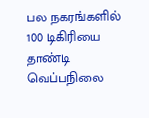பல நகரங்களில் 100 டிகிரியை தாண்டி வெப்பநிலை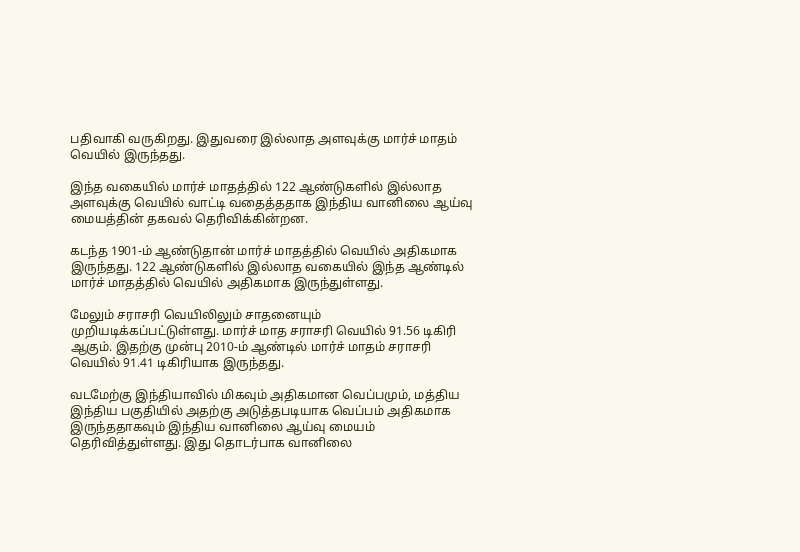பதிவாகி வருகிறது. இதுவரை இல்லாத அளவுக்கு மார்ச் மாதம் வெயில் இருந்தது.

இந்த வகையில் மார்ச் மாதத்தில் 122 ஆண்டுகளில் இல்லாத அளவுக்கு வெயில் வாட்டி வதைத்ததாக இந்திய வானிலை ஆய்வு மையத்தின் தகவல் தெரிவிக்கின்றன.

கடந்த 1901-ம் ஆண்டுதான் மார்ச் மாதத்தில் வெயில் அதிகமாக இருந்தது. 122 ஆண்டுகளில் இல்லாத வகையில் இந்த ஆண்டில் மார்ச் மாதத்தில் வெயில் அதிகமாக இருந்துள்ளது.

மேலும் சராசரி வெயிலிலும் சாதனையும் முறியடிக்கப்பட்டுள்ளது. மார்ச் மாத சராசரி வெயில் 91.56 டிகிரி ஆகும். இதற்கு முன்பு 2010-ம் ஆண்டில் மார்ச் மாதம் சராசரி வெயில் 91.41 டிகிரியாக இருந்தது.

வடமேற்கு இந்தியாவில் மிகவும் அதிகமான வெப்பமும், மத்திய இந்திய பகுதியில் அதற்கு அடுத்தபடியாக வெப்பம் அதிகமாக இருந்ததாகவும் இந்திய வானிலை ஆய்வு மையம் தெரிவித்துள்ளது. இது தொடர்பாக வானிலை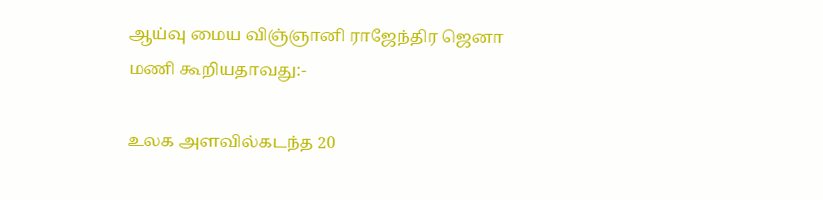ஆய்வு மைய விஞ்ஞானி ராஜேந்திர ஜெனா மணி கூறியதாவது:-

உலக அளவில்கடந்த 20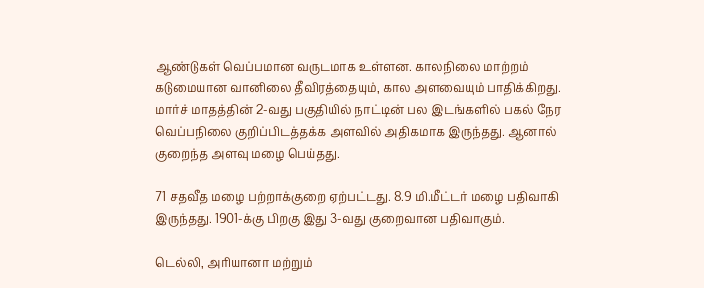ஆண்டுகள் வெப்பமான வருடமாக உள்ளன. காலநிலை மாற்றம் கடுமையான வானிலை தீவிரத்தையும், கால அளவையும் பாதிக்கிறது. மார்ச் மாதத்தின் 2-வது பகுதியில் நாட்டின் பல இடங்களில் பகல் நேர வெப்பநிலை குறிப்பிடத்தக்க அளவில் அதிகமாக இருந்தது. ஆனால் குறைந்த அளவு மழை பெய்தது.

71 சதவீத மழை பற்றாக்குறை ஏற்பட்டது. 8.9 மி.மீட்டர் மழை பதிவாகி இருந்தது. 1901-க்கு பிறகு இது 3-வது குறைவான பதிவாகும்.

டெல்லி, அரியானா மற்றும்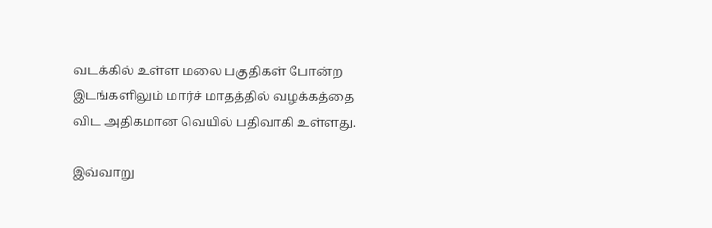வடக்கில் உள்ள மலை பகுதிகள் போன்ற இடங்களிலும் மார்ச் மாதத்தில் வழக்கத்தை விட அதிகமான வெயில் பதிவாகி உள்ளது.

இவ்வாறு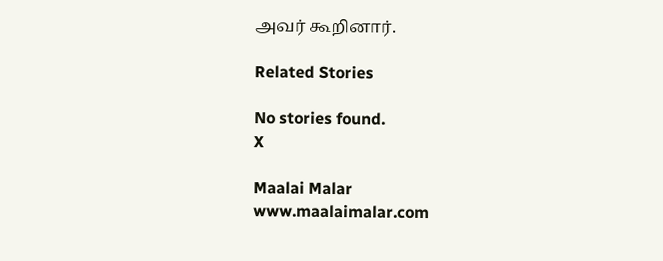அவர் கூறினார்.

Related Stories

No stories found.
X

Maalai Malar
www.maalaimalar.com